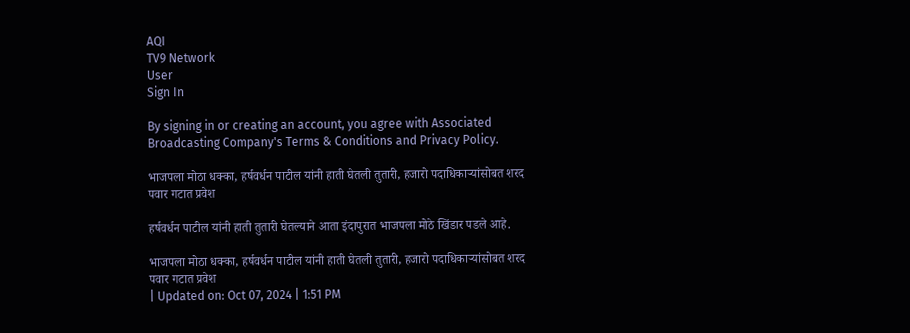AQI
TV9 Network
User
Sign In

By signing in or creating an account, you agree with Associated Broadcasting Company's Terms & Conditions and Privacy Policy.

भाजपला मोठा धक्का, हर्षवर्धन पाटील यांनी हाती घेतली तुतारी, हजारो पदाधिकाऱ्यांसोबत शरद पवार गटात प्रवेश

हर्षवर्धन पाटील यांनी हाती तुतारी घेतल्याने आता इंदापुरात भाजपला मोठे खिंडार पडले आहे.

भाजपला मोठा धक्का, हर्षवर्धन पाटील यांनी हाती घेतली तुतारी, हजारो पदाधिकाऱ्यांसोबत शरद पवार गटात प्रवेश
| Updated on: Oct 07, 2024 | 1:51 PM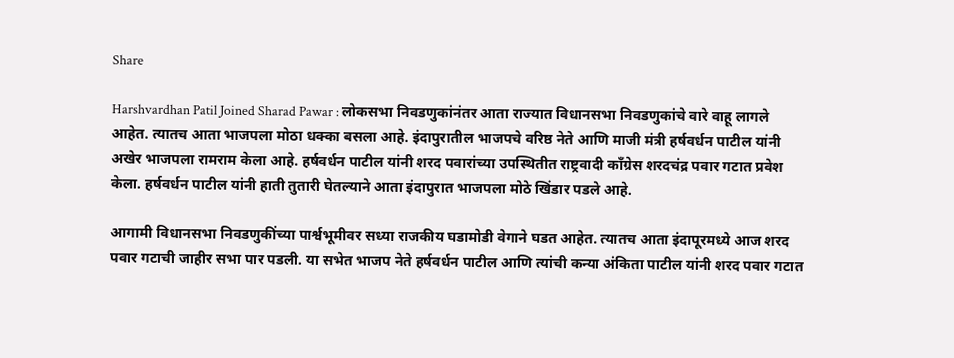Share

Harshvardhan Patil Joined Sharad Pawar : लोकसभा निवडणुकांनंतर आता राज्यात विधानसभा निवडणुकांचे वारे वाहू लागले आहेत. त्यातच आता भाजपला मोठा धक्का बसला आहे. इंदापुरातील भाजपचे वरिष्ठ नेते आणि माजी मंत्री हर्षवर्धन पाटील यांनी अखेर भाजपला रामराम केला आहे. हर्षवर्धन पाटील यांनी शरद पवारांच्या उपस्थितीत राष्ट्रवादी काँग्रेस शरदचंद्र पवार गटात प्रवेश केला. हर्षवर्धन पाटील यांनी हाती तुतारी घेतल्याने आता इंदापुरात भाजपला मोठे खिंडार पडले आहे.

आगामी विधानसभा निवडणुकींच्या पार्श्वभूमीवर सध्या राजकीय घडामोडी वेगाने घडत आहेत. त्यातच आता इंदापूरमध्ये आज शरद पवार गटाची जाहीर सभा पार पडली. या सभेत भाजप नेते हर्षवर्धन पाटील आणि त्यांची कन्या अंकिता पाटील यांनी शरद पवार गटात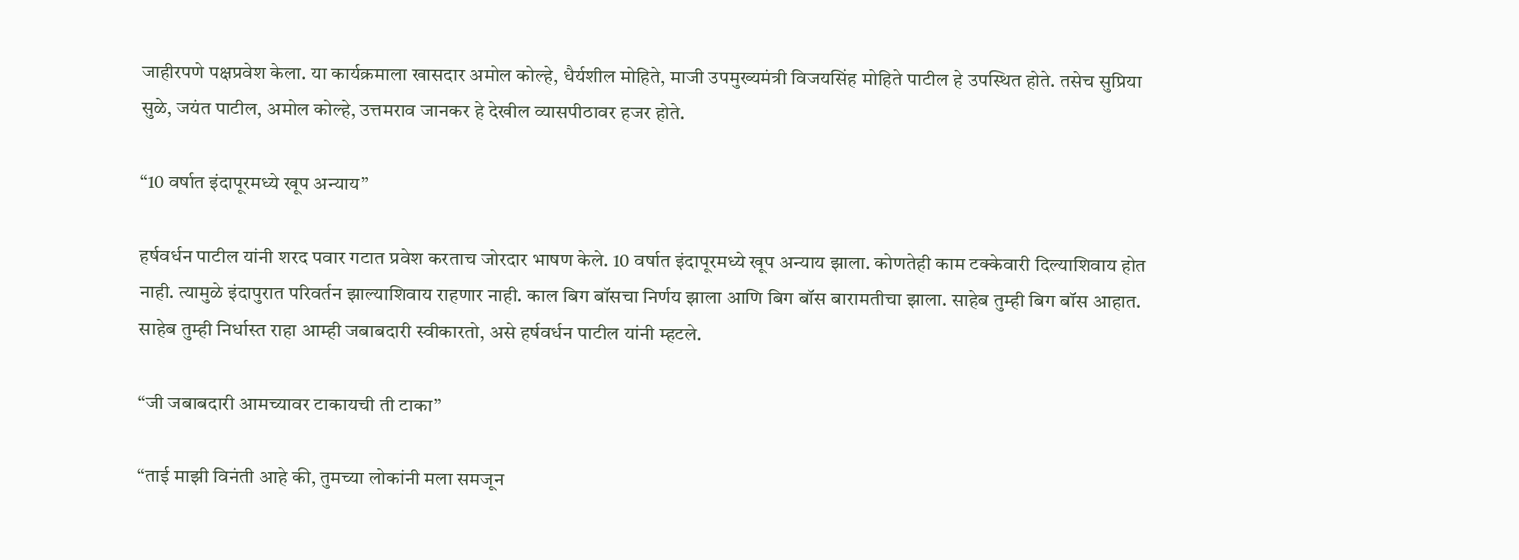जाहीरपणे पक्षप्रवेश केला. या कार्यक्रमाला खासदार अमोल कोल्हे, धैर्यशील मोहिते, माजी उपमुख्यमंत्री विजयसिंह मोहिते पाटील हे उपस्थित होते. तसेच सुप्रिया सुळे, जयंत पाटील, अमोल कोल्हे, उत्तमराव जानकर हे देखील व्यासपीठावर हजर होते.

“10 वर्षात इंदापूरमध्ये खूप अन्याय”

हर्षवर्धन पाटील यांनी शरद पवार गटात प्रवेश करताच जोरदार भाषण केले. 10 वर्षात इंदापूरमध्ये खूप अन्याय झाला. कोणतेही काम टक्केवारी दिल्याशिवाय होत नाही. त्यामुळे इंदापुरात परिवर्तन झाल्याशिवाय राहणार नाही. काल बिग बॉसचा निर्णय झाला आणि बिग बॉस बारामतीचा झाला. साहेब तुम्ही बिग बॉस आहात. साहेब तुम्ही निर्धास्त राहा आम्ही जबाबदारी स्वीकारतो, असे हर्षवर्धन पाटील यांनी म्हटले.

“जी जबाबदारी आमच्यावर टाकायची ती टाका”

“ताई माझी विनंती आहे की, तुमच्या लोकांनी मला समजून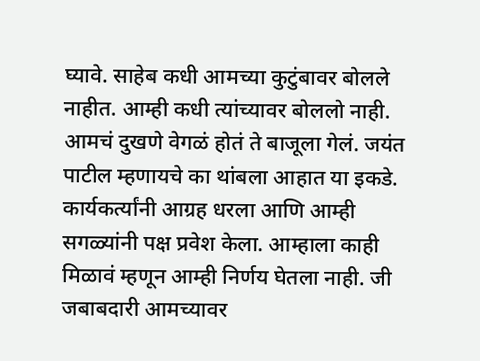घ्यावे. साहेब कधी आमच्या कुटुंबावर बोलले नाहीत. आम्ही कधी त्यांच्यावर बोललो नाही. आमचं दुखणे वेगळं होतं ते बाजूला गेलं. जयंत पाटील म्हणायचे का थांबला आहात या इकडे. कार्यकर्त्यांनी आग्रह धरला आणि आम्ही सगळ्यांनी पक्ष प्रवेश केला. आम्हाला काही मिळावं म्हणून आम्ही निर्णय घेतला नाही. जी जबाबदारी आमच्यावर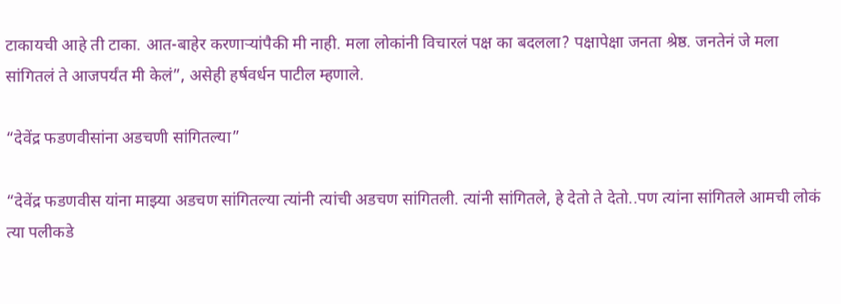टाकायची आहे ती टाका. आत-बाहेर करणाऱ्यांपैकी मी नाही. मला लोकांनी विचारलं पक्ष का बदलला? पक्षापेक्षा जनता श्रेष्ठ. जनतेनं जे मला सांगितलं ते आजपर्यंत मी केलं”, असेही हर्षवर्धन पाटील म्हणाले.

“देवेंद्र फडणवीसांना अडचणी सांगितल्या”

“देवेंद्र फडणवीस यांना माझ्या अडचण सांगितल्या त्यांनी त्यांची अडचण सांगितली. त्यांनी सांगितले, हे देतो ते देतो..पण त्यांना सांगितले आमची लोकं त्या पलीकडे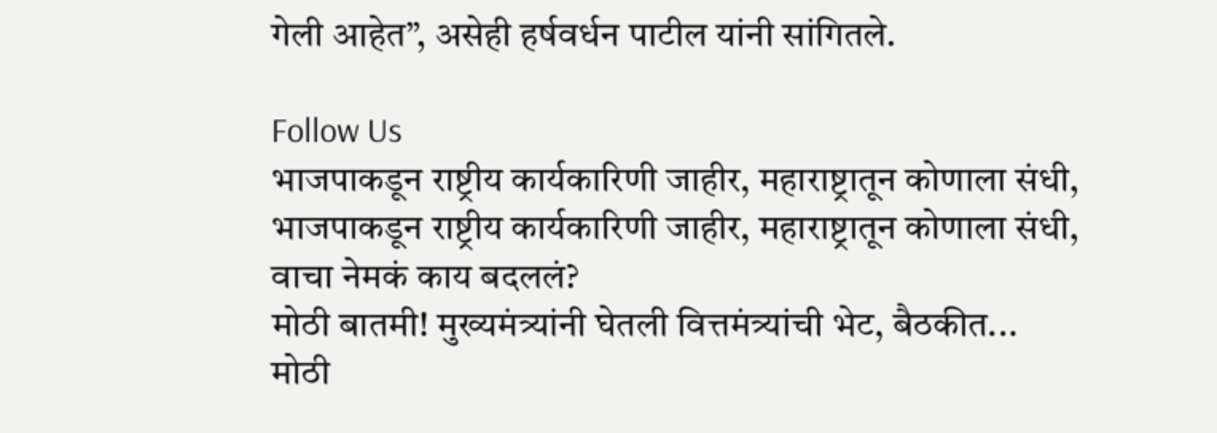गेली आहेत”, असेही हर्षवर्धन पाटील यांनी सांगितले.

Follow Us
भाजपाकडून राष्ट्रीय कार्यकारिणी जाहीर, महाराष्ट्रातून कोणाला संधी,
भाजपाकडून राष्ट्रीय कार्यकारिणी जाहीर, महाराष्ट्रातून कोणाला संधी, वाचा नेमकं काय बदललं?
मोठी बातमी! मुख्यमंत्र्यांनी घेतली वित्तमंत्र्यांची भेट, बैठकीत...
मोठी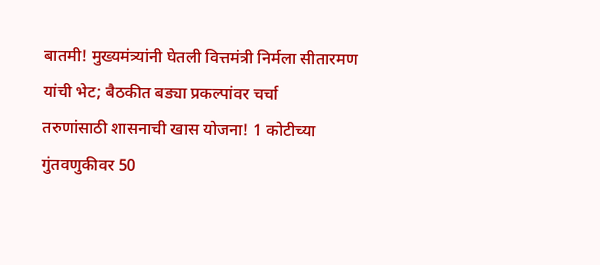बातमी! मुख्यमंत्र्यांनी घेतली वित्तमंत्री निर्मला सीतारमण यांची भेट; बैठकीत बड्या प्रकल्पांवर चर्चा
तरुणांसाठी शासनाची खास योजना! 1 कोटीच्या गुंतवणुकीवर 50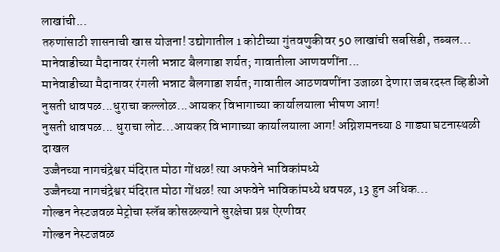लाखांची...
तरुणांसाठी शासनाची खास योजना! उद्योगातील 1 कोटीच्या गुंतवणुकीवर 50 लाखांची सबसिडी, तब्बल...
मानेवाडीच्या मैदानावर रंगली भन्नाट बैलगाडा शर्यत; गावातीला आणवणींना...
मानेवाडीच्या मैदानावर रंगली भन्नाट बैलगाडा शर्यत; गावातील आठणवणींना उजाळा देणारा जबरदस्त व्हिडीओ
नुसती धावपळ...धुराचा कल्लोळ...आयकर विभागाच्या कार्यालयाला भीषण आग!
नुसती धावपळ... धुराचा लोट...आयकर विभागाच्या कार्यालयाला आग! अग्निशमनच्या 8 गाड्या घटनास्थळी दाखल
उज्जैनच्या नागचंद्रेश्वर मंदिरात मोठा गोंधळ! त्या अफवेने भाविकांमध्ये
उज्जैनच्या नागचंद्रेश्वर मंदिरात मोठा गोंधळ! त्या अफवेने भाविकांमध्ये धवपळ, 13 हुन अधिक...
गोल्डन नेस्टजवळ मेट्रोचा स्लॅब कोसळल्याने सुरक्षेचा प्रश्न ऐरणीवर
गोल्डन नेस्टजवळ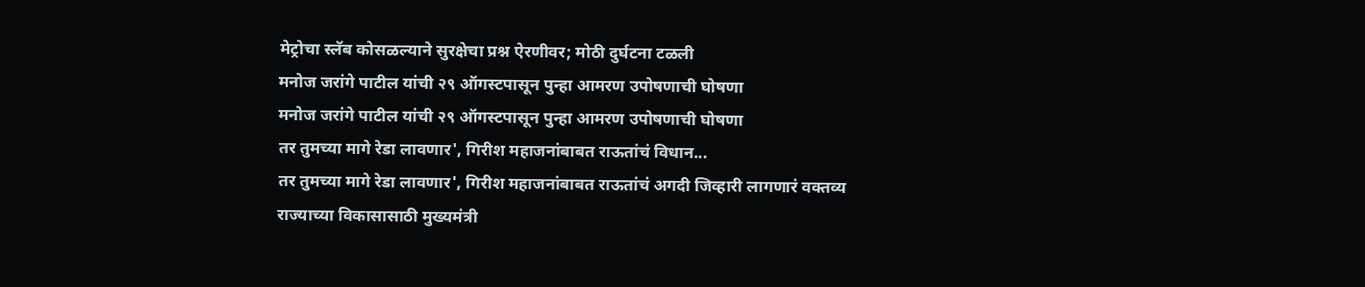मेट्रोचा स्लॅब कोसळल्याने सुरक्षेचा प्रश्न ऐरणीवर; मोठी दुर्घटना टळली
मनोज जरांगे पाटील यांची २९ ऑगस्टपासून पुन्हा आमरण उपोषणाची घोषणा
मनोज जरांगे पाटील यांची २९ ऑगस्टपासून पुन्हा आमरण उपोषणाची घोषणा
तर तुमच्या मागे रेडा लावणार', गिरीश महाजनांबाबत राऊतांचं विधान...
तर तुमच्या मागे रेडा लावणार', गिरीश महाजनांबाबत राऊतांचं अगदी जिव्हारी लागणारं वक्तव्य
राज्याच्या विकासासाठी मुख्यमंत्री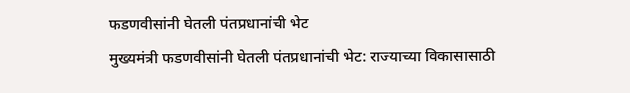फडणवीसांनी घेतली पंतप्रधानांची भेट
मुख्यमंत्री फडणवीसांनी घेतली पंतप्रधानांची भेट: राज्याच्या विकासासाठी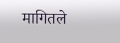मागितले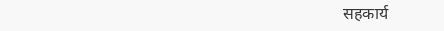सहकार्य